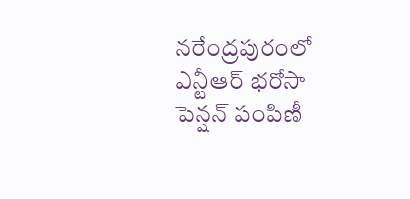నరేంద్రపురంలో ఎన్టీఆర్ భరోసా పెన్షన్ పంపిణీ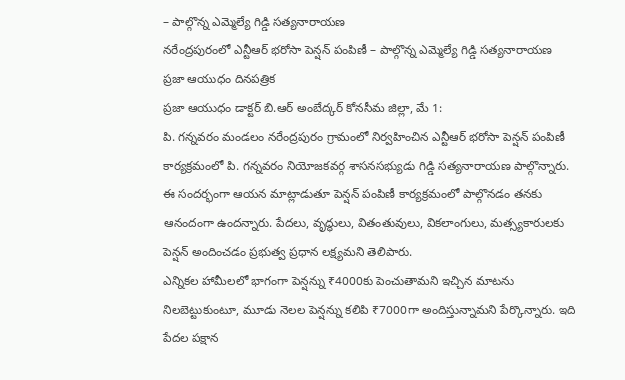– పాల్గొన్న ఎమ్మెల్యే గిడ్డి సత్యనారాయణ
నరేంద్రపురంలో ఎన్టీఆర్ భరోసా పెన్షన్ పంపిణీ – పాల్గొన్న ఎమ్మెల్యే గిడ్డి సత్యనారాయణ
ప్రజా ఆయుధం దినపత్రిక
ప్రజా ఆయుధం డాక్టర్ బి.ఆర్ అంబేద్కర్ కోనసీమ జిల్లా, మే 1:
పి. గన్నవరం మండలం నరేంద్రపురం గ్రామంలో నిర్వహించిన ఎన్టీఆర్ భరోసా పెన్షన్ పంపిణీ కార్యక్రమంలో పి. గన్నవరం నియోజకవర్గ శాసనసభ్యుడు గిడ్డి సత్యనారాయణ పాల్గొన్నారు.
ఈ సందర్భంగా ఆయన మాట్లాడుతూ పెన్షన్ పంపిణీ కార్యక్రమంలో పాల్గొనడం తనకు ఆనందంగా ఉందన్నారు. పేదలు, వృద్ధులు, వితంతువులు, వికలాంగులు, మత్స్యకారులకు పెన్షన్ అందించడం ప్రభుత్వ ప్రధాన లక్ష్యమని తెలిపారు.
ఎన్నికల హామీలలో భాగంగా పెన్షన్ను ₹4000కు పెంచుతామని ఇచ్చిన మాటను నిలబెట్టుకుంటూ, మూడు నెలల పెన్షన్ను కలిపి ₹7000గా అందిస్తున్నామని పేర్కొన్నారు. ఇది పేదల పక్షాన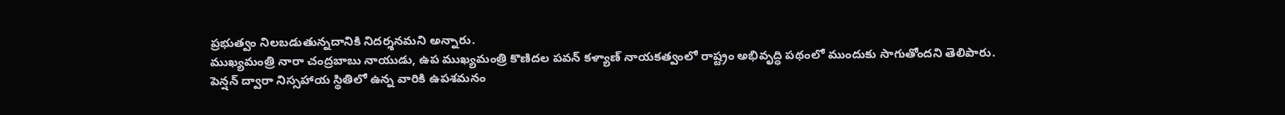ప్రభుత్వం నిలబడుతున్నదానికి నిదర్శనమని అన్నారు.
ముఖ్యమంత్రి నారా చంద్రబాబు నాయుడు, ఉప ముఖ్యమంత్రి కొణిదల పవన్ కళ్యాణ్ నాయకత్వంలో రాష్ట్రం అభివృద్ధి పథంలో ముందుకు సాగుతోందని తెలిపారు.
పెన్షన్ ద్వారా నిస్సహాయ స్థితిలో ఉన్న వారికి ఉపశమనం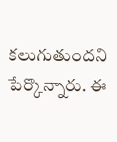కలుగుతుందని పేర్కొన్నారు. ఈ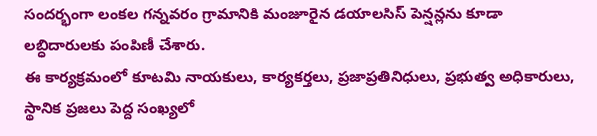సందర్భంగా లంకల గన్నవరం గ్రామానికి మంజూరైన డయాలసిస్ పెన్షన్లను కూడా లబ్ధిదారులకు పంపిణీ చేశారు.
ఈ కార్యక్రమంలో కూటమి నాయకులు, కార్యకర్తలు, ప్రజాప్రతినిధులు, ప్రభుత్వ అధికారులు, స్థానిక ప్రజలు పెద్ద సంఖ్యలో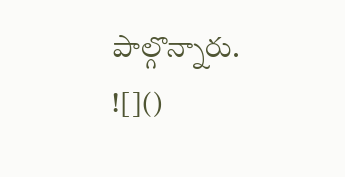పాల్గొన్నారు.
![]()